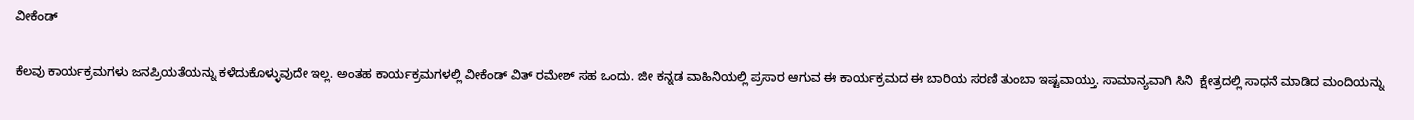ವೀಕೆಂಡ್

ಕೆಲವು ಕಾರ್ಯಕ್ರಮಗಳು ಜನಪ್ರಿಯತೆಯನ್ನು ಕಳೆದುಕೊಳ್ಳುವುದೇ ಇಲ್ಲ. ಅಂತಹ ಕಾರ್ಯಕ್ರಮಗಳಲ್ಲಿ ವೀಕೆಂಡ್ ವಿತ್ ರಮೇಶ್ ಸಹ ಒಂದು. ಜೀ ಕನ್ನಡ ವಾಹಿನಿಯಲ್ಲಿ ಪ್ರಸಾರ ಆಗುವ ಈ ಕಾರ್ಯಕ್ರಮದ ಈ ಬಾರಿಯ ಸರಣಿ ತುಂಬಾ ಇಷ್ಟವಾಯ್ತು. ಸಾಮಾನ್ಯವಾಗಿ ಸಿನಿ  ಕ್ಷೇತ್ರದಲ್ಲಿ ಸಾಧನೆ ಮಾಡಿದ ಮಂದಿಯನ್ನು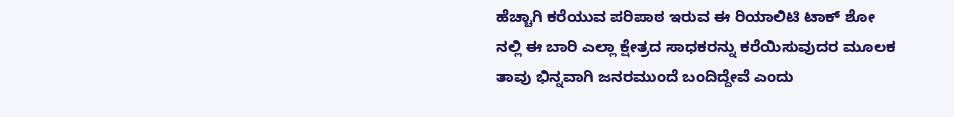ಹೆಚ್ಚಾಗಿ ಕರೆಯುವ ಪರಿಪಾಠ ಇರುವ ಈ ರಿಯಾಲಿಟಿ ಟಾಕ್ ಶೋ ನಲ್ಲಿ ಈ ಬಾರಿ ಎಲ್ಲಾ ಕ್ಷೇತ್ರದ ಸಾಧಕರನ್ನು ಕರೆಯಿಸುವುದರ ಮೂಲಕ ತಾವು ಭಿನ್ನವಾಗಿ ಜನರಮುಂದೆ ಬಂದಿದ್ದೇವೆ ಎಂದು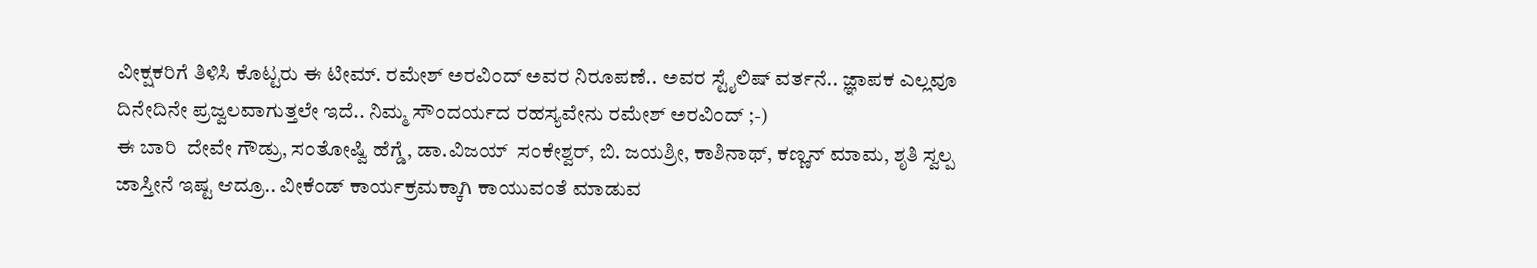ವೀಕ್ಷಕರಿಗೆ ತಿಳಿಸಿ ಕೊಟ್ಟರು ಈ ಟೀಮ್. ರಮೇಶ್ ಅರವಿಂದ್ ಅವರ ನಿರೂಪಣೆ.. ಅವರ ಸ್ಟೈಲಿಷ್ ವರ್ತನೆ.. ಜ್ಞಾಪಕ ಎಲ್ಲವೂ ದಿನೇದಿನೇ ಪ್ರಜ್ವಲವಾಗುತ್ತಲೇ ಇದೆ.. ನಿಮ್ಮ ಸೌಂದರ್ಯದ ರಹಸ್ಯವೇನು ರಮೇಶ್ ಅರವಿಂದ್ ;-)
ಈ ಬಾರಿ  ದೇವೇ ಗೌಡ್ರು, ಸಂತೋಷ್ವಿ ಹೆಗ್ಡೆ, ಡಾ.ವಿಜಯ್  ಸಂಕೇಶ್ವರ್, ಬಿ. ಜಯಶ್ರೀ, ಕಾಶಿನಾಥ್, ಕಣ್ಣನ್ ಮಾಮ, ಶೃತಿ ಸ್ವಲ್ಪ ಜಾಸ್ತೀನೆ ಇಷ್ಟ ಆದ್ರೂ.. ವೀಕೆಂಡ್ ಕಾರ್ಯಕ್ರಮಕ್ಕಾಗಿ ಕಾಯುವಂತೆ ಮಾಡುವ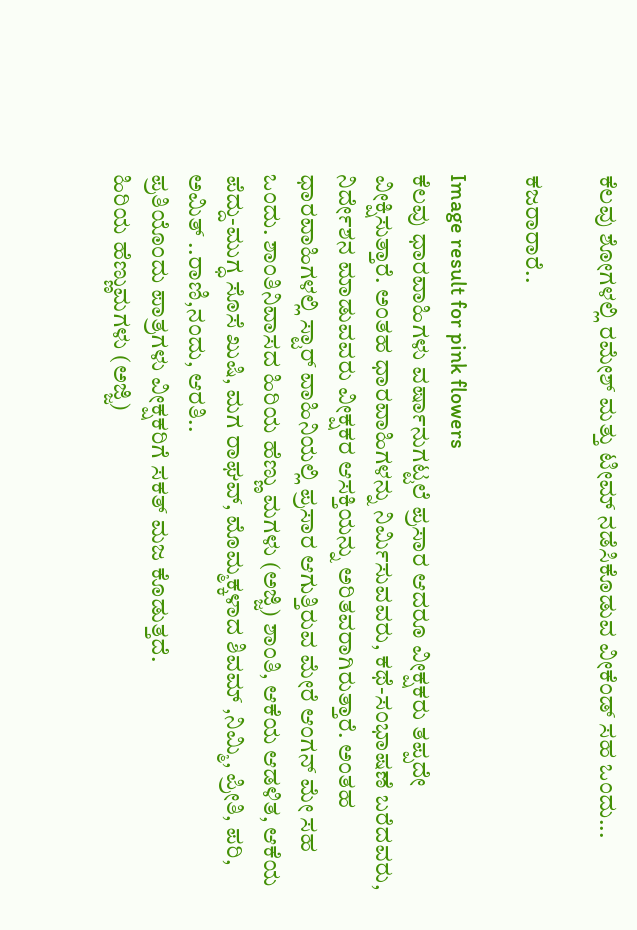ಕೆಲವು ಶೋಗಳಲ್ಲಿ ರಮೇಶ್ ಮತ್ತು ಟೀಮ್ ನಡೆಸಿಕೊಡುವ ವೀಕೆಂಡ್ ಸಹ ಒಂದು...

ಕಜರಾರಾರೆ..

Image result for pink flowers
ಕೆಲವು ಧಾರವಾಹಿಗಳು ವರ್ಷಾನುಗಟ್ಟಲೆ ಪ್ರಸಾರ ಆದರೂ ವೀಕ್ಷಕರು ತಪ್ಪದೇ ವೀಕ್ಷಿಸುತ್ತಾರೆ. ಅಂತಹ ಧಾರವಾಹಿಗಳನ್ನು ನಿರ್ಮಿಸುವವರು, ಕಥೆ-ಸಂಭಾಷಣೆ ಬರೆದವರು, ನಿರ್ದೇಶನ ಮಾಡುವವರು ವೀಕ್ಷಕರ ಆಸಕ್ತಿಯನ್ನು ಅರಿತವರಾಗಿರುತ್ತಾರೆ. ಅಂತಹ ಧಾರವಾಹಿಗಳಲ್ಲಿ ಸ್ಟಾರ್ ವಾಹಿನಿಯಲ್ಲಿ ಪ್ರಸಾರ ಆಗುತ್ತಿರುವ ಮೇರೆ ಆಂಗನ್ ಮೇ ಸಹ ಒಂದು. ಶಾಂತಿನಿವಾಸದ ಹಿರಿಯ ಹೆಣ್ಣು ಮಗಳು (ಅಜ್ಜಿ) ಶಾಂತಿ, ಆಕೆಯ ಆಡಳಿತ, ಆಕೆಯ ಪೆದ್ದು-ಮುಗ್ಧ ಸೊಸೆ ಖುಷಿ, ಮಗ ರಾಘವ್, ಮೊಮ್ಮಕ್ಕಳಾದ ಶಿವಮ್ ,ನಿಮ್ಮಿ, ಪ್ರೀತಿ, ಪರಿ, ಅಮಿತ್ ..ರಾಣಿ,ನಂದು, ಆರತಿ..
ಪ್ರತಿಯೊಂದು ಪಾತ್ರಗಳು ವೀಕ್ಷಕರಿಗೆ ಸಕತ್ ಮಜ ಕೊಡುತ್ತದೆ.
ಹಿರಿಯ ಹೆಣ್ಣುಮಗಳು (ಅಜ್ಜಿ)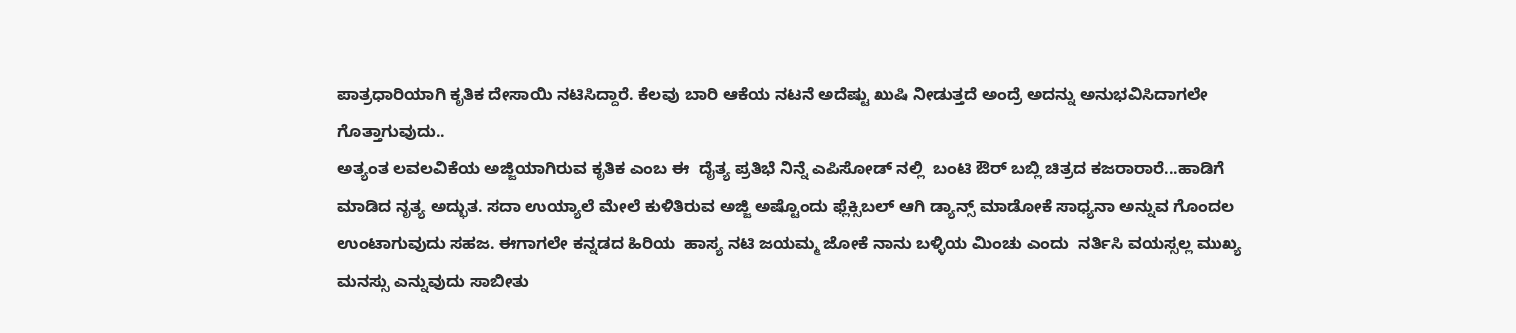ಪಾತ್ರಧಾರಿಯಾಗಿ ಕೃತಿಕ ದೇಸಾಯಿ ನಟಿಸಿದ್ದಾರೆ. ಕೆಲವು ಬಾರಿ ಆಕೆಯ ನಟನೆ ಅದೆಷ್ಟು ಖುಷಿ ನೀಡುತ್ತದೆ ಅಂದ್ರೆ ಅದನ್ನು ಅನುಭವಿಸಿದಾಗಲೇ ಗೊತ್ತಾಗುವುದು..
ಅತ್ಯಂತ ಲವಲವಿಕೆಯ ಅಜ್ಜಿಯಾಗಿರುವ ಕೃತಿಕ ಎಂಬ ಈ  ದೈತ್ಯ ಪ್ರತಿಭೆ ನಿನ್ನೆ ಎಪಿಸೋಡ್ ನಲ್ಲಿ  ಬಂಟಿ ಔರ್ ಬಬ್ಲಿ ಚಿತ್ರದ ಕಜರಾರಾರೆ...ಹಾಡಿಗೆ ಮಾಡಿದ ನೃತ್ಯ ಅದ್ಭುತ. ಸದಾ ಉಯ್ಯಾಲೆ ಮೇಲೆ ಕುಳಿತಿರುವ ಅಜ್ಜಿ ಅಷ್ಟೊಂದು ಫ್ಲೆಕ್ಸಿಬಲ್ ಆಗಿ ಡ್ಯಾನ್ಸ್ ಮಾಡೋಕೆ ಸಾಧ್ಯನಾ ಅನ್ನುವ ಗೊಂದಲ ಉಂಟಾಗುವುದು ಸಹಜ. ಈಗಾಗಲೇ ಕನ್ನಡದ ಹಿರಿಯ  ಹಾಸ್ಯ ನಟಿ ಜಯಮ್ಮ ಜೋಕೆ ನಾನು ಬಳ್ಳಿಯ ಮಿಂಚು ಎಂದು  ನರ್ತಿಸಿ ವಯಸ್ಸಲ್ಲ ಮುಖ್ಯ ಮನಸ್ಸು ಎನ್ನುವುದು ಸಾಬೀತು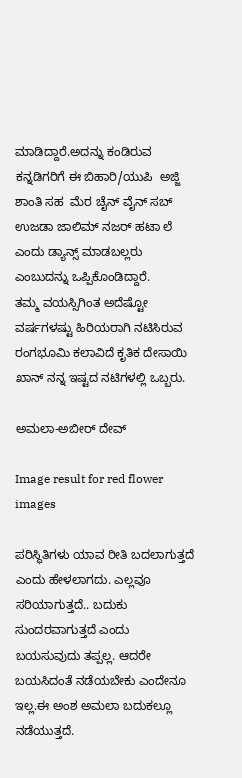ಮಾಡಿದ್ದಾರೆ.ಅದನ್ನು ಕಂಡಿರುವ ಕನ್ನಡಿಗರಿಗೆ ಈ ಬಿಹಾರಿ/ಯುಪಿ  ಅಜ್ಜಿ ಶಾಂತಿ ಸಹ  ಮೆರ ಚೈನ್ ವೈನ್ ಸಬ್ ಉಜಡಾ ಜಾಲಿಮ್ ನಜರ್ ಹಟಾ ಲೆ  ಎಂದು ಡ್ಯಾನ್ಸ್ ಮಾಡಬಲ್ಲರು  ಎಂಬುದನ್ನು ಒಪ್ಪಿಕೊಂಡಿದ್ದಾರೆ.
ತಮ್ಮ ವಯಸ್ಸಿಗಿಂತ ಅದೆಷ್ಟೋ ವರ್ಷಗಳಷ್ಟು ಹಿರಿಯರಾಗಿ ನಟಿಸಿರುವ  ರಂಗಭೂಮಿ ಕಲಾವಿದೆ ಕೃತಿಕ ದೇಸಾಯಿ ಖಾನ್ ನನ್ನ ಇಷ್ಟದ ನಟಿಗಳಲ್ಲಿ ಒಬ್ಬರು.

ಅಮಲಾ-ಅಬೀರ್ ದೇವ್

Image result for red flower images

ಪರಿಸ್ಥಿತಿಗಳು ಯಾವ ರೀತಿ ಬದಲಾಗುತ್ತದೆ ಎಂದು ಹೇಳಲಾಗದು. ಎಲ್ಲವೂ ಸರಿಯಾಗುತ್ತದೆ.. ಬದುಕು ಸುಂದರವಾಗುತ್ತದೆ ಎಂದು ಬಯಸುವುದು ತಪ್ಪಲ್ಲ. ಆದರೇ ಬಯಸಿದಂತೆ ನಡೆಯಬೇಕು ಎಂದೇನೂ ಇಲ್ಲ.ಈ ಅಂಶ ಅಮಲಾ ಬದುಕಲ್ಲೂ ನಡೆಯುತ್ತದೆ.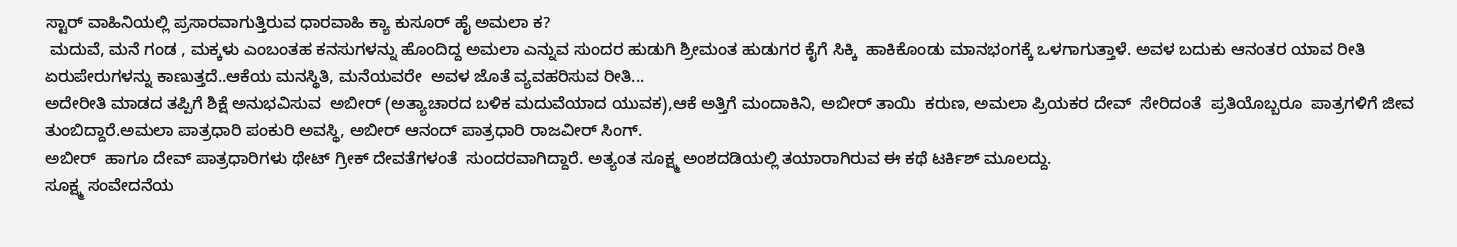ಸ್ಟಾರ್ ವಾಹಿನಿಯಲ್ಲಿ ಪ್ರಸಾರವಾಗುತ್ತಿರುವ ಧಾರವಾಹಿ ಕ್ಯಾ ಕುಸೂರ್ ಹೈ ಅಮಲಾ ಕ?
 ಮದುವೆ, ಮನೆ ಗಂಡ , ಮಕ್ಕಳು ಎಂಬಂತಹ ಕನಸುಗಳನ್ನು ಹೊಂದಿದ್ದ ಅಮಲಾ ಎನ್ನುವ ಸುಂದರ ಹುಡುಗಿ ಶ್ರೀಮಂತ ಹುಡುಗರ ಕೈಗೆ ಸಿಕ್ಕಿ  ಹಾಕಿಕೊಂಡು ಮಾನಭಂಗಕ್ಕೆ ಒಳಗಾಗುತ್ತಾಳೆ. ಅವಳ ಬದುಕು ಆನಂತರ ಯಾವ ರೀತಿ ಏರುಪೇರುಗಳನ್ನು ಕಾಣುತ್ತದೆ..ಆಕೆಯ ಮನಸ್ಥಿತಿ, ಮನೆಯವರೇ  ಅವಳ ಜೊತೆ ವ್ಯವಹರಿಸುವ ರೀತಿ...
ಅದೇರೀತಿ ಮಾಡದ ತಪ್ಪಿಗೆ ಶಿಕ್ಷೆ ಅನುಭವಿಸುವ  ಅಬೀರ್ (ಅತ್ಯಾಚಾರದ ಬಳಿಕ ಮದುವೆಯಾದ ಯುವಕ),ಆಕೆ ಅತ್ತಿಗೆ ಮಂದಾಕಿನಿ, ಅಬೀರ್ ತಾಯಿ  ಕರುಣ, ಅಮಲಾ ಪ್ರಿಯಕರ ದೇವ್  ಸೇರಿದಂತೆ  ಪ್ರತಿಯೊಬ್ಬರೂ  ಪಾತ್ರಗಳಿಗೆ ಜೀವ ತುಂಬಿದ್ದಾರೆ.ಅಮಲಾ ಪಾತ್ರಧಾರಿ ಪಂಕುರಿ ಅವಸ್ಥಿ, ಅಬೀರ್ ಆನಂದ್ ಪಾತ್ರಧಾರಿ ರಾಜವೀರ್ ಸಿಂಗ್.
ಅಬೀರ್  ಹಾಗೂ ದೇವ್ ಪಾತ್ರಧಾರಿಗಳು ಥೇಟ್ ಗ್ರೀಕ್ ದೇವತೆಗಳಂತೆ  ಸುಂದರವಾಗಿದ್ದಾರೆ. ಅತ್ಯಂತ ಸೂಕ್ಷ್ಮ ಅಂಶದಡಿಯಲ್ಲಿ ತಯಾರಾಗಿರುವ ಈ ಕಥೆ ಟರ್ಕಿಶ್ ಮೂಲದ್ದು.
ಸೂಕ್ಷ್ಮ ಸಂವೇದನೆಯ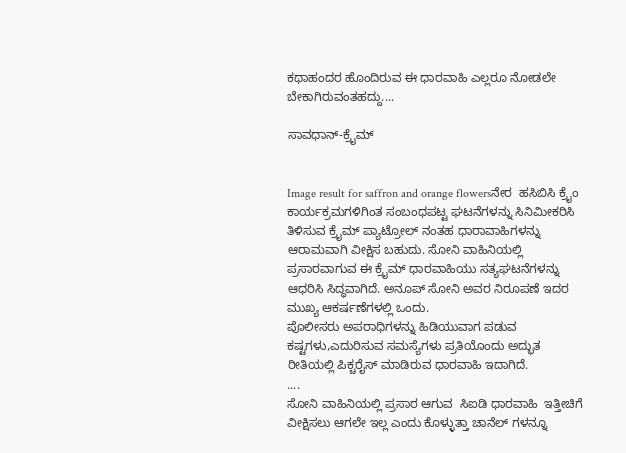ಕಥಾಹಂದರ ಹೊಂದಿರುವ ಈ ಧಾರವಾಹಿ ಎಲ್ಲರೂ ನೋಡಲೇ ಬೇಕಾಗಿರುವಂತಹದ್ದು....

ಸಾವಧಾನ್-ಕ್ರೈಮ್


Image result for saffron and orange flowersನೇರ  ಹಸಿಬಿಸಿ ಕ್ರೈಂ ಕಾರ್ಯಕ್ರಮಗಳಿಗಿಂತ ಸಂಬಂಧಪಟ್ಟ ಘಟನೆಗಳನ್ನು ಸಿನಿಮೀಕರಿಸಿ ತಿಳಿಸುವ ಕ್ರೈಮ್ ಪ್ಯಾಟ್ರೋಲ್ ನಂತಹ ಧಾರಾವಾಹಿಗಳನ್ನು ಆರಾಮವಾಗಿ ವೀಕ್ಷಿಸ ಬಹುದು. ಸೋನಿ ವಾಹಿನಿಯಲ್ಲಿ ಪ್ರಸಾರವಾಗುವ ಈ ಕ್ರೈಮ್ ಧಾರವಾಹಿಯು ಸತ್ಯಘಟನೆಗಳನ್ನು ಆಧರಿಸಿ ಸಿದ್ಧವಾಗಿದೆ. ಅನೂಪ್ ಸೋನಿ ಅವರ ನಿರೂಪಣೆ ಇದರ ಮುಖ್ಯ ಆಕರ್ಷಣೆಗಳಲ್ಲಿ ಒಂದು.
ಪೊಲೀಸರು ಅಪರಾಧಿಗಳನ್ನು ಹಿಡಿಯುವಾಗ ಪಡುವ ಕಷ್ಟಗಳು,ಎದುರಿಸುವ ಸಮಸ್ಯೆಗಳು ಪ್ರತಿಯೊಂದು ಅದ್ಭುತ ರೀತಿಯಲ್ಲಿ ಪಿಕ್ಚರೈಸ್ ಮಾಡಿರುವ ಧಾರವಾಹಿ ಇದಾಗಿದೆ.
....
ಸೋನಿ ವಾಹಿನಿಯಲ್ಲಿ ಪ್ರಸಾರ ಆಗುವ  ಸಿಐಡಿ ಧಾರವಾಹಿ  ಇತ್ತೀಚಿಗೆ ವೀಕ್ಷಿಸಲು ಆಗಲೇ ಇಲ್ಲ ಎಂದು ಕೊಳ್ಳುತ್ತಾ ಚಾನೆಲ್ ಗಳನ್ನೂ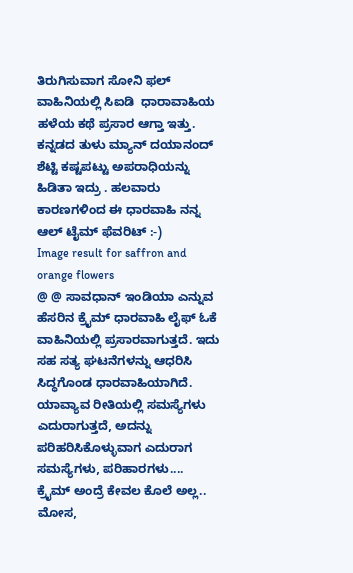ತಿರುಗಿಸುವಾಗ ಸೋನಿ ಫಲ್  ವಾಹಿನಿಯಲ್ಲಿ ಸಿಐಡಿ  ಧಾರಾವಾಹಿಯ ಹಳೆಯ ಕಥೆ ಪ್ರಸಾರ ಆಗ್ತಾ ಇತ್ತು. ಕನ್ನಡದ ತುಳು ಮ್ಯಾನ್ ದಯಾನಂದ್ ಶೆಟ್ಟಿ ಕಷ್ಟಪಟ್ಟು ಅಪರಾಧಿಯನ್ನು ಹಿಡಿತಾ ಇದ್ರು . ಹಲವಾರು ಕಾರಣಗಳಿಂದ ಈ ಧಾರವಾಹಿ ನನ್ನ ಆಲ್ ಟೈಮ್ ಫೆವರಿಟ್ :-)
Image result for saffron and orange flowers
@ @ ಸಾವಧಾನ್ ಇಂಡಿಯಾ ಎನ್ನುವ ಹೆಸರಿನ ಕ್ರೈಮ್ ಧಾರವಾಹಿ ಲೈಫ್ ಓಕೆ ವಾಹಿನಿಯಲ್ಲಿ ಪ್ರಸಾರವಾಗುತ್ತದೆ. ಇದು ಸಹ ಸತ್ಯ ಘಟನೆಗಳನ್ನು ಆಧರಿಸಿ ಸಿದ್ಧಗೊಂಡ ಧಾರವಾಹಿಯಾಗಿದೆ. ಯಾವ್ಯಾವ ರೀತಿಯಲ್ಲಿ ಸಮಸ್ಯೆಗಳು ಎದುರಾಗುತ್ತದೆ, ಅದನ್ನು ಪರಿಹರಿಸಿಕೊಳ್ಳುವಾಗ ಎದುರಾಗ ಸಮಸ್ಯೆಗಳು, ಪರಿಹಾರಗಳು....
ಕ್ರೈಮ್ ಅಂದ್ರೆ ಕೇವಲ ಕೊಲೆ ಅಲ್ಲ.. ಮೋಸ,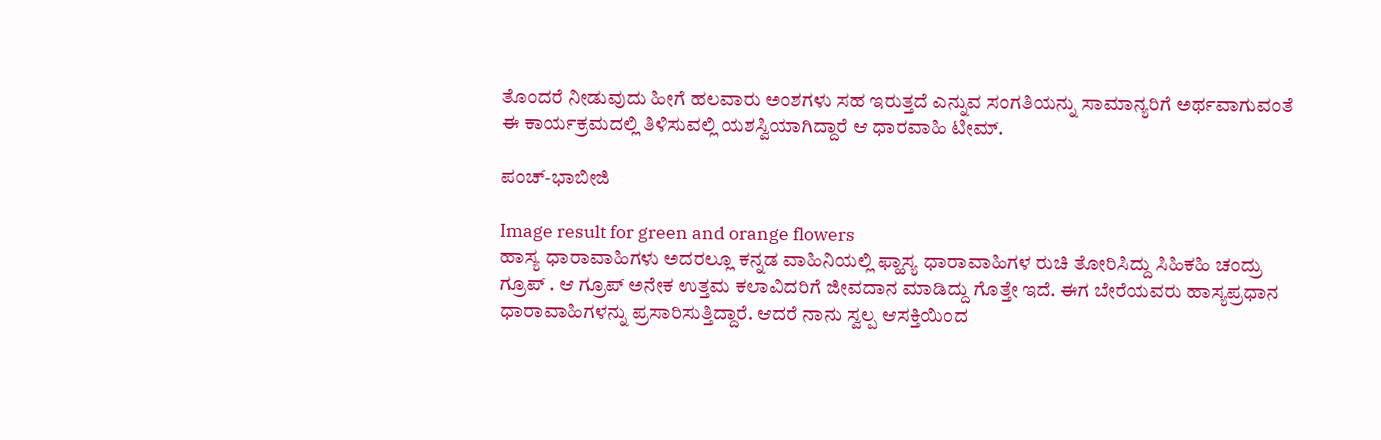ತೊಂದರೆ ನೀಡುವುದು ಹೀಗೆ ಹಲವಾರು ಅಂಶಗಳು ಸಹ ಇರುತ್ತದೆ ಎನ್ನುವ ಸಂಗತಿಯನ್ನು ಸಾಮಾನ್ಯರಿಗೆ ಅರ್ಥವಾಗುವಂತೆ ಈ ಕಾರ್ಯಕ್ರಮದಲ್ಲಿ ತಿಳಿಸುವಲ್ಲಿ ಯಶಸ್ವಿಯಾಗಿದ್ದಾರೆ ಆ ಧಾರವಾಹಿ ಟೀಮ್.

ಪಂಚ್-ಭಾಬೀಜಿ

Image result for green and orange flowers
ಹಾಸ್ಯ ಧಾರಾವಾಹಿಗಳು ಅದರಲ್ಲೂ ಕನ್ನಡ ವಾಹಿನಿಯಲ್ಲಿ ಫ್ಹಾಸ್ಯ ಧಾರಾವಾಹಿಗಳ ರುಚಿ ತೋರಿಸಿದ್ದು ಸಿಹಿಕಹಿ ಚಂದ್ರು ಗ್ರೂಪ್ . ಆ ಗ್ರೂಪ್ ಅನೇಕ ಉತ್ತಮ ಕಲಾವಿದರಿಗೆ ಜೀವದಾನ ಮಾಡಿದ್ದು ಗೊತ್ತೇ ಇದೆ. ಈಗ ಬೇರೆಯವರು ಹಾಸ್ಯಪ್ರಧಾನ ಧಾರಾವಾಹಿಗಳನ್ನು ಪ್ರಸಾರಿಸುತ್ತಿದ್ದಾರೆ. ಆದರೆ ನಾನು ಸ್ವಲ್ಪ ಆಸಕ್ತಿಯಿಂದ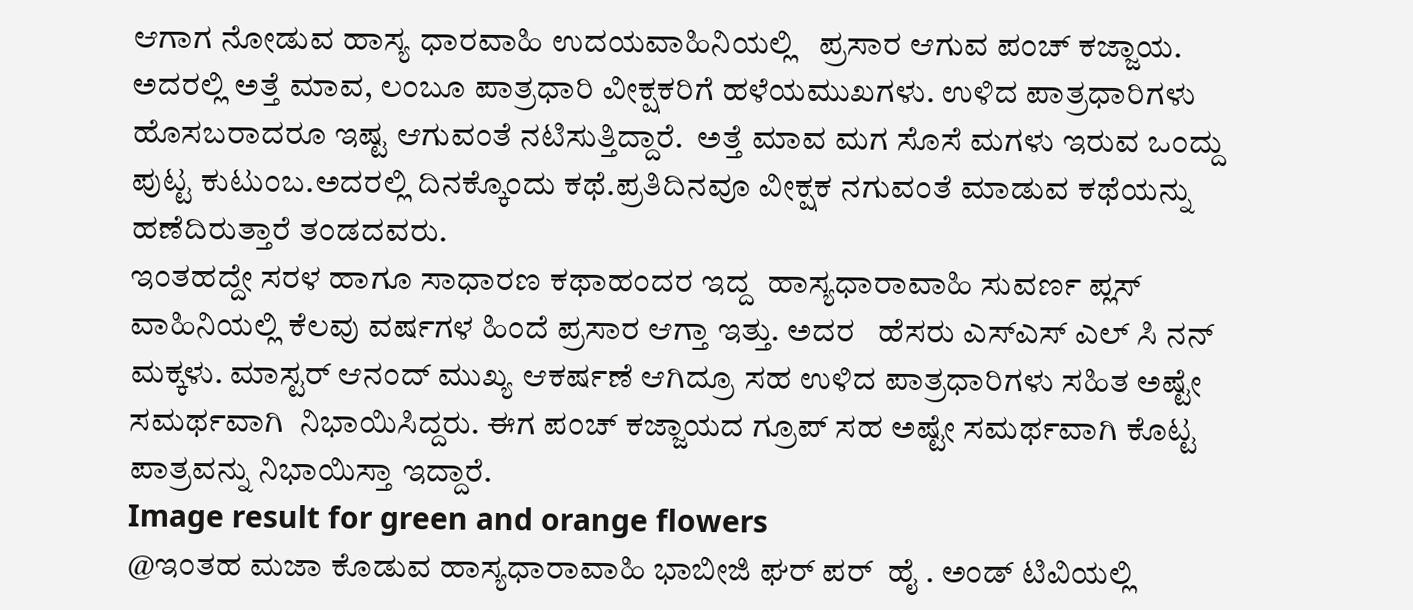ಆಗಾಗ ನೋಡುವ ಹಾಸ್ಯ ಧಾರವಾಹಿ ಉದಯವಾಹಿನಿಯಲ್ಲಿ   ಪ್ರಸಾರ ಆಗುವ ಪಂಚ್ ಕಜ್ಜಾಯ. ಅದರಲ್ಲಿ ಅತ್ತೆ ಮಾವ, ಲಂಬೂ ಪಾತ್ರಧಾರಿ ವೀಕ್ಷಕರಿಗೆ ಹಳೆಯಮುಖಗಳು. ಉಳಿದ ಪಾತ್ರಧಾರಿಗಳು ಹೊಸಬರಾದರೂ ಇಷ್ಟ ಆಗುವಂತೆ ನಟಿಸುತ್ತಿದ್ದಾರೆ.  ಅತ್ತೆ ಮಾವ ಮಗ ಸೊಸೆ ಮಗಳು ಇರುವ ಒಂದ್ದು ಪುಟ್ಟ ಕುಟುಂಬ.ಅದರಲ್ಲಿ ದಿನಕ್ಕೊಂದು ಕಥೆ.ಪ್ರತಿದಿನವೂ ವೀಕ್ಷಕ ನಗುವಂತೆ ಮಾಡುವ ಕಥೆಯನ್ನು ಹಣೆದಿರುತ್ತಾರೆ ತಂಡದವರು.
ಇಂತಹದ್ದೇ ಸರಳ ಹಾಗೂ ಸಾಧಾರಣ ಕಥಾಹಂದರ ಇದ್ದ  ಹಾಸ್ಯಧಾರಾವಾಹಿ ಸುವರ್ಣ ಪ್ಲಸ್ ವಾಹಿನಿಯಲ್ಲಿ ಕೆಲವು ವರ್ಷಗಳ ಹಿಂದೆ ಪ್ರಸಾರ ಆಗ್ತಾ ಇತ್ತು. ಅದರ   ಹೆಸರು ಎಸ್ಎಸ್ ಎಲ್ ಸಿ ನನ್ ಮಕ್ಕಳು. ಮಾಸ್ಟರ್ ಆನಂದ್ ಮುಖ್ಯ ಆಕರ್ಷಣೆ ಆಗಿದ್ರೂ ಸಹ ಉಳಿದ ಪಾತ್ರಧಾರಿಗಳು ಸಹಿತ ಅಷ್ಟೇ ಸಮರ್ಥವಾಗಿ  ನಿಭಾಯಿಸಿದ್ದರು. ಈಗ ಪಂಚ್ ಕಜ್ಜಾಯದ ಗ್ರೂಪ್ ಸಹ ಅಷ್ಟೇ ಸಮರ್ಥವಾಗಿ ಕೊಟ್ಟ ಪಾತ್ರವನ್ನು ನಿಭಾಯಿಸ್ತಾ ಇದ್ದಾರೆ.
Image result for green and orange flowers
@ಇಂತಹ ಮಜಾ ಕೊಡುವ ಹಾಸ್ಯಧಾರಾವಾಹಿ ಭಾಬೀಜಿ ಘರ್ ಪರ್  ಹೈ . ಅಂಡ್ ಟಿವಿಯಲ್ಲಿ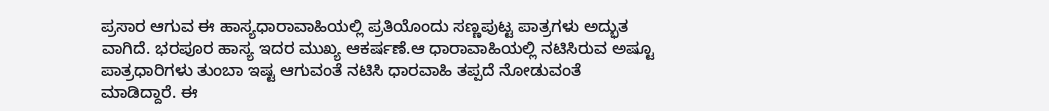ಪ್ರಸಾರ ಆಗುವ ಈ ಹಾಸ್ಯಧಾರಾವಾಹಿಯಲ್ಲಿ ಪ್ರತಿಯೊಂದು ಸಣ್ಣಪುಟ್ಟ ಪಾತ್ರಗಳು ಅದ್ಭುತ ವಾಗಿದೆ. ಭರಪೂರ ಹಾಸ್ಯ ಇದರ ಮುಖ್ಯ ಆಕರ್ಷಣೆ.ಆ ಧಾರಾವಾಹಿಯಲ್ಲಿ ನಟಿಸಿರುವ ಅಷ್ಟೂ ಪಾತ್ರಧಾರಿಗಳು ತುಂಬಾ ಇಷ್ಟ ಆಗುವಂತೆ ನಟಿಸಿ ಧಾರವಾಹಿ ತಪ್ಪದೆ ನೋಡುವಂತೆ ಮಾಡಿದ್ದಾರೆ. ಈ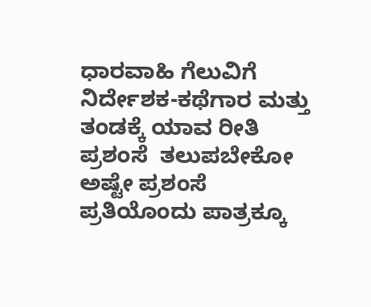ಧಾರವಾಹಿ ಗೆಲುವಿಗೆ ನಿರ್ದೇಶಕ-ಕಥೆಗಾರ ಮತ್ತು ತಂಡಕ್ಕೆ ಯಾವ ರೀತಿ ಪ್ರಶಂಸೆ  ತಲುಪಬೇಕೋ ಅಷ್ಟೇ ಪ್ರಶಂಸೆ ಪ್ರತಿಯೊಂದು ಪಾತ್ರಕ್ಕೂ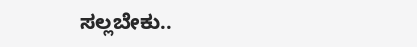ಸಲ್ಲಬೇಕು..